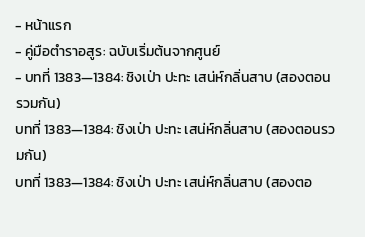- หน้าแรก
- คู่มือตำราอสูร: ฉบับเริ่มต้นจากศูนย์
- บทที่ 1383—1384: ชิงเป่า ปะทะ เสน่ห์กลิ่นสาบ (สองตอนรวมกัน)
บทที่ 1383—1384: ชิงเป่า ปะทะ เสน่ห์กลิ่นสาบ (สองตอนรวมกัน)
บทที่ 1383—1384: ชิงเป่า ปะทะ เสน่ห์กลิ่นสาบ (สองตอ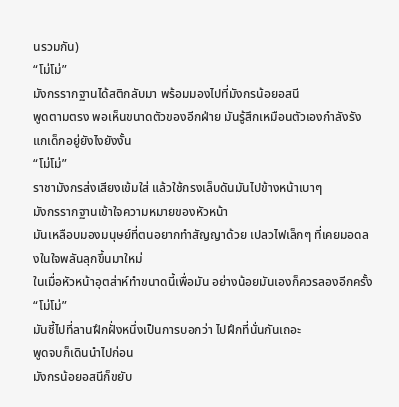นรวมกัน)
“โม่โม่”
มังกรรากฐานได้สติกลับมา พร้อมมองไปที่มังกรน้อยอสนี
พูดตามตรง พอเห็นขนาดตัวของอีกฝ่าย มันรู้สึกเหมือนตัวเองกำลังรังแกเด็กอยู่ยังไงยังงั้น
“โม่โม่”
ราชามังกรส่งเสียงเข้มใส่ แล้วใช้กรงเล็บดันมันไปข้างหน้าเบาๆ
มังกรรากฐานเข้าใจความหมายของหัวหน้า
มันเหลือบมองมนุษย์ที่ตนอยากทำสัญญาด้วย เปลวไฟเล็กๆ ที่เคยมอดลงในใจพลันลุกขึ้นมาใหม่
ในเมื่อหัวหน้าอุตส่าห์ทำขนาดนี้เพื่อมัน อย่างน้อยมันเองก็ควรลองอีกครั้ง
“โม่โม่”
มันชี้ไปที่ลานฝึกฝั่งหนึ่งเป็นการบอกว่า ไปฝึกที่นั่นกันเถอะ
พูดจบก็เดินนำไปก่อน
มังกรน้อยอสนีก็ขยับ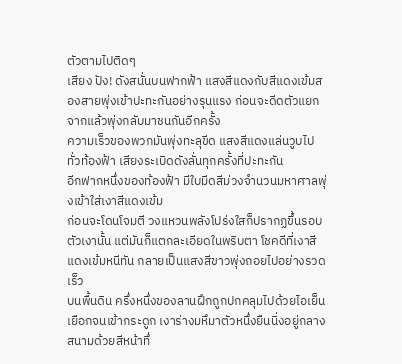ตัวตามไปติดๆ
เสียง ปัง! ดังสนั่นบนฟากฟ้า แสงสีแดงกับสีแดงเข้มสองสายพุ่งเข้าปะทะกันอย่างรุนแรง ก่อนจะดีดตัวแยกจากแล้วพุ่งกลับมาชนกันอีกครั้ง
ความเร็วของพวกมันพุ่งทะลุขีด แสงสีแดงแล่นวูบไปทั่วท้องฟ้า เสียงระเบิดดังลั่นทุกครั้งที่ปะทะกัน
อีกฟากหนึ่งของท้องฟ้า มีใบมีดสีม่วงจำนวนมหาศาลพุ่งเข้าใส่เงาสีแดงเข้ม
ก่อนจะโดนโจมตี วงแหวนพลังโปร่งใสก็ปรากฏขึ้นรอบตัวเงานั้น แต่มันก็แตกละเอียดในพริบตา โชคดีที่เงาสีแดงเข้มหนีทัน กลายเป็นแสงสีขาวพุ่งถอยไปอย่างรวดเร็ว
บนพื้นดิน ครึ่งหนึ่งของลานฝึกถูกปกคลุมไปด้วยไอเย็นเยือกจนเข้ากระดูก เงาร่างมหึมาตัวหนึ่งยืนนิ่งอยู่กลางสนามด้วยสีหน้าทึ่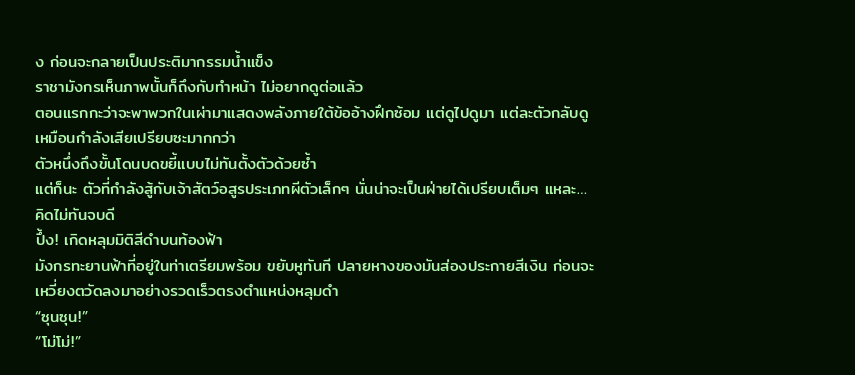ง ก่อนจะกลายเป็นประติมากรรมน้ำแข็ง
ราชามังกรเห็นภาพนั้นก็ถึงกับทำหน้า ไม่อยากดูต่อแล้ว
ตอนแรกกะว่าจะพาพวกในเผ่ามาแสดงพลังภายใต้ข้ออ้างฝึกซ้อม แต่ดูไปดูมา แต่ละตัวกลับดูเหมือนกำลังเสียเปรียบซะมากกว่า
ตัวหนึ่งถึงขั้นโดนบดขยี้แบบไม่ทันตั้งตัวด้วยซ้ำ
แต่ก็นะ ตัวที่กำลังสู้กับเจ้าสัตว์อสูรประเภทผีตัวเล็กๆ นั่นน่าจะเป็นฝ่ายได้เปรียบเต็มๆ แหละ…
คิดไม่ทันจบดี
ปึ้ง! เกิดหลุมมิติสีดำบนท้องฟ้า
มังกรทะยานฟ้าที่อยู่ในท่าเตรียมพร้อม ขยับหูทันที ปลายหางของมันส่องประกายสีเงิน ก่อนจะเหวี่ยงตวัดลงมาอย่างรวดเร็วตรงตำแหน่งหลุมดำ
“ซุนซุน!”
“โม่โม่!”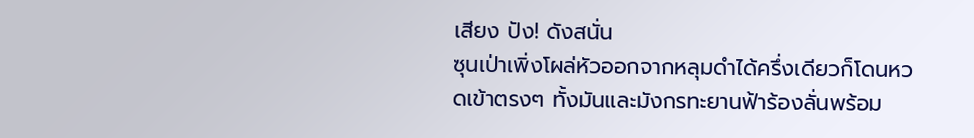เสียง ปัง! ดังสนั่น
ซุนเป่าเพิ่งโผล่หัวออกจากหลุมดำได้ครึ่งเดียวก็โดนหวดเข้าตรงๆ ทั้งมันและมังกรทะยานฟ้าร้องลั่นพร้อม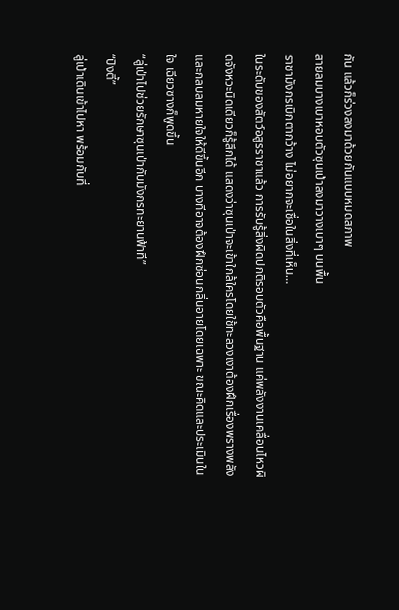กัน แล้วก็ร่วงลงมาด้วยกันแบบหมดสภาพ
สายลมบางเบาหอบตัวซุนเป่าลงมาวางเบาๆ บนพื้น
ราชามังกรเบิกตากว้าง ไม่อยากจะเชื่อในสิ่งที่เห็น…
ในระดับของสัตว์อสูรราชาแล้ว การรับรู้สิ่งผิดปกติรอบตัวคือพื้นฐาน แค่พลังงานเคลื่อนไหวผิดจังหวะนิดเดียวก็รู้สึกได้ แสดงว่าซุนเป่าจะเข้าใกล้ใครโดยใช้ทะลวงเงาต้องฝึกเรื่องพรางพลังและกลบลมหายใจให้ดีขึ้นอีก บางทีอาจต้องฝึกซ่อนกลิ่นอายโดยเฉพาะ ขณะคิดและประเมินในใจ เฉียวซางก็พูดขึ้น
“ลู่เป่าไปช่วยรักษาซุนเป่ากับมังกรทะยานฟ้าที”
“ปิงตี้”
ลู่เป่าเดินเข้าไปหา พร้อมกับที่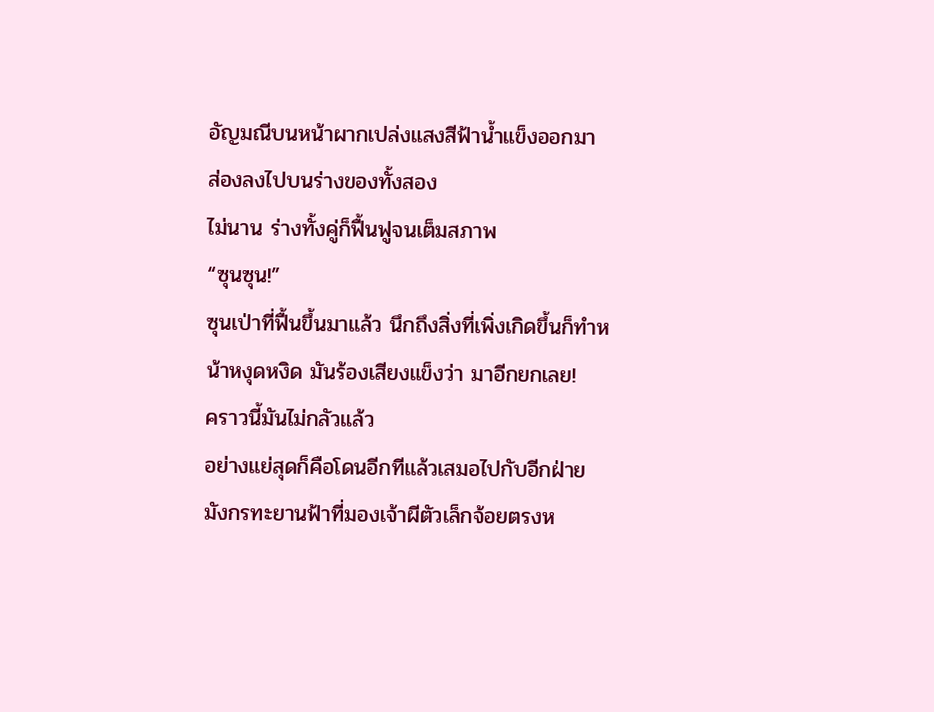อัญมณีบนหน้าผากเปล่งแสงสีฟ้าน้ำแข็งออกมา ส่องลงไปบนร่างของทั้งสอง
ไม่นาน ร่างทั้งคู่ก็ฟื้นฟูจนเต็มสภาพ
“ซุนซุน!”
ซุนเป่าที่ฟื้นขึ้นมาแล้ว นึกถึงสิ่งที่เพิ่งเกิดขึ้นก็ทำหน้าหงุดหงิด มันร้องเสียงแข็งว่า มาอีกยกเลย!
คราวนี้มันไม่กลัวแล้ว
อย่างแย่สุดก็คือโดนอีกทีแล้วเสมอไปกับอีกฝ่าย
มังกรทะยานฟ้าที่มองเจ้าผีตัวเล็กจ้อยตรงห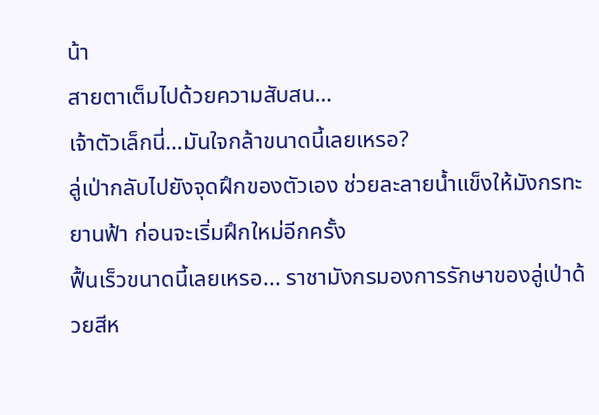น้า
สายตาเต็มไปด้วยความสับสน…
เจ้าตัวเล็กนี่…มันใจกล้าขนาดนี้เลยเหรอ?
ลู่เป่ากลับไปยังจุดฝึกของตัวเอง ช่วยละลายน้ำแข็งให้มังกรทะยานฟ้า ก่อนจะเริ่มฝึกใหม่อีกครั้ง
ฟื้นเร็วขนาดนี้เลยเหรอ... ราชามังกรมองการรักษาของลู่เป่าด้วยสีห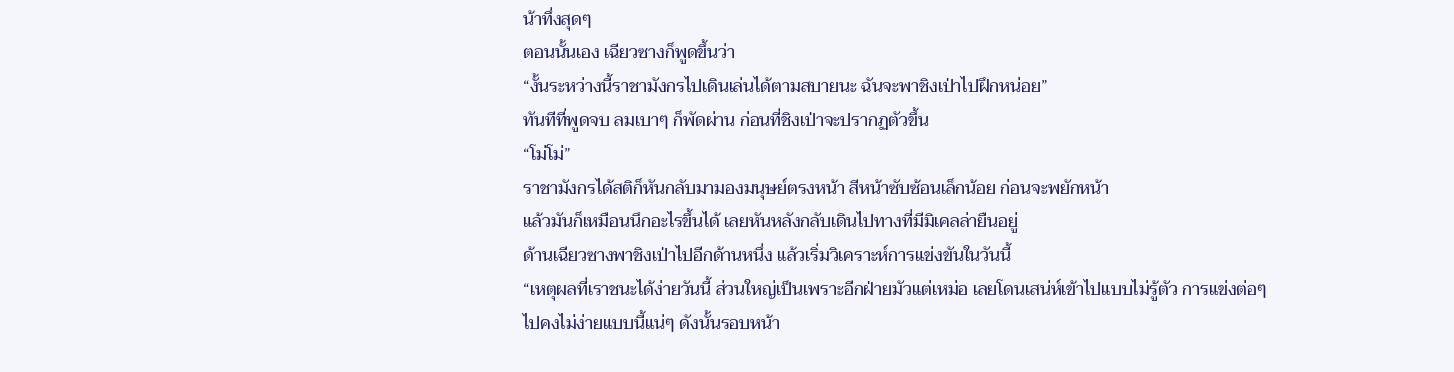น้าทึ่งสุดๆ
ตอนนั้นเอง เฉียวซางก็พูดขึ้นว่า
“งั้นระหว่างนี้ราชามังกรไปเดินเล่นได้ตามสบายนะ ฉันจะพาชิงเป่าไปฝึกหน่อย”
ทันทีที่พูดจบ ลมเบาๆ ก็พัดผ่าน ก่อนที่ชิงเป่าจะปรากฏตัวขึ้น
“โม่โม่”
ราชามังกรได้สติก็หันกลับมามองมนุษย์ตรงหน้า สีหน้าซับซ้อนเล็กน้อย ก่อนจะพยักหน้า
แล้วมันก็เหมือนนึกอะไรขึ้นได้ เลยหันหลังกลับเดินไปทางที่มีมิเคลล่ายืนอยู่
ด้านเฉียวซางพาชิงเป่าไปอีกด้านหนึ่ง แล้วเริ่มวิเคราะห์การแข่งขันในวันนี้
“เหตุผลที่เราชนะได้ง่ายวันนี้ ส่วนใหญ่เป็นเพราะอีกฝ่ายมัวแต่เหม่อ เลยโดนเสน่ห์เข้าไปแบบไม่รู้ตัว การแข่งต่อๆ ไปคงไม่ง่ายแบบนี้แน่ๆ ดังนั้นรอบหน้า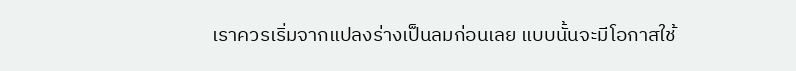เราควรเริ่มจากแปลงร่างเป็นลมก่อนเลย แบบนั้นจะมีโอกาสใช้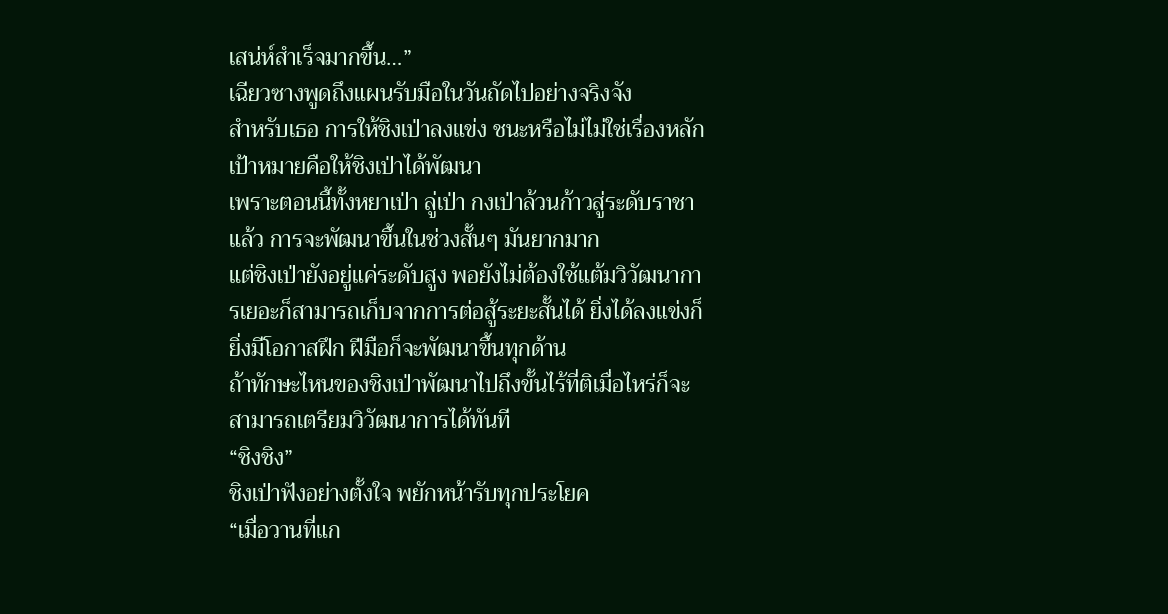เสน่ห์สำเร็จมากขึ้น…”
เฉียวซางพูดถึงแผนรับมือในวันถัดไปอย่างจริงจัง
สำหรับเธอ การให้ชิงเป่าลงแข่ง ชนะหรือไม่ไม่ใช่เรื่องหลัก เป้าหมายคือให้ชิงเป่าได้พัฒนา
เพราะตอนนี้ทั้งหยาเป่า ลู่เป่า กงเป่าล้วนก้าวสู่ระดับราชาแล้ว การจะพัฒนาขึ้นในช่วงสั้นๆ มันยากมาก
แต่ชิงเป่ายังอยู่แค่ระดับสูง พอยังไม่ต้องใช้แต้มวิวัฒนาการเยอะก็สามารถเก็บจากการต่อสู้ระยะสั้นได้ ยิ่งได้ลงแข่งก็ยิ่งมีโอกาสฝึก ฝีมือก็จะพัฒนาขึ้นทุกด้าน
ถ้าทักษะไหนของชิงเป่าพัฒนาไปถึงขั้นไร้ที่ติเมื่อไหร่ก็จะสามารถเตรียมวิวัฒนาการได้ทันที
“ชิงชิง”
ชิงเป่าฟังอย่างตั้งใจ พยักหน้ารับทุกประโยค
“เมื่อวานที่แก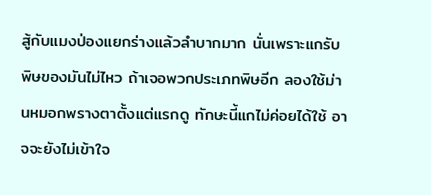สู้กับแมงป่องแยกร่างแล้วลำบากมาก นั่นเพราะแกรับพิษของมันไม่ไหว ถ้าเจอพวกประเภทพิษอีก ลองใช้ม่านหมอกพรางตาตั้งแต่แรกดู ทักษะนี้แกไม่ค่อยได้ใช้ อาจจะยังไม่เข้าใจ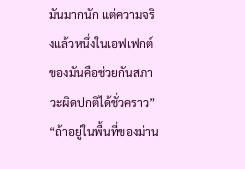มันมากนัก แต่ความจริงแล้วหนึ่งในเอฟเฟกต์ของมันคือช่วยกันสภาวะผิดปกติได้ชั่วคราว”
“ถ้าอยู่ในพื้นที่ของม่าน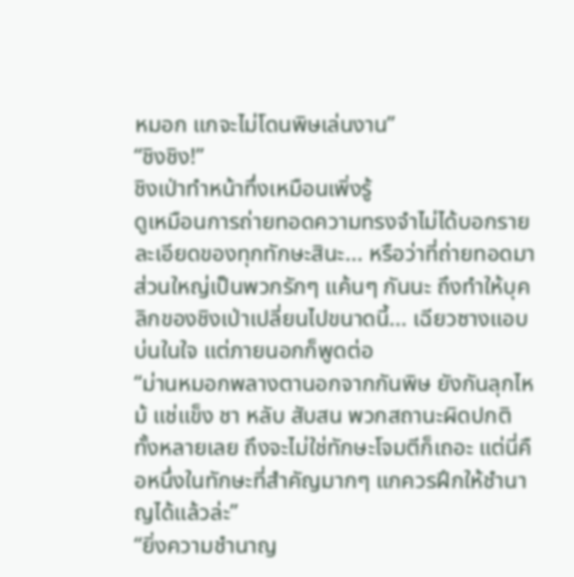หมอก แกจะไม่โดนพิษเล่นงาน”
“ชิงชิง!”
ชิงเป่าทำหน้าทึ่งเหมือนเพิ่งรู้
ดูเหมือนการถ่ายทอดความทรงจำไม่ได้บอกรายละเอียดของทุกทักษะสินะ... หรือว่าที่ถ่ายทอดมาส่วนใหญ่เป็นพวกรักๆ แค้นๆ กันนะ ถึงทำให้บุคลิกของชิงเป่าเปลี่ยนไปขนาดนี้... เฉียวซางแอบบ่นในใจ แต่ภายนอกก็พูดต่อ
“ม่านหมอกพลางตานอกจากกันพิษ ยังกันลุกไหม้ แช่แข็ง ชา หลับ สับสน พวกสถานะผิดปกติทั้งหลายเลย ถึงจะไม่ใช่ทักษะโจมตีก็เถอะ แต่นี่คือหนึ่งในทักษะที่สำคัญมากๆ แกควรฝึกให้ชำนาญได้แล้วล่ะ”
“ยิ่งความชำนาญ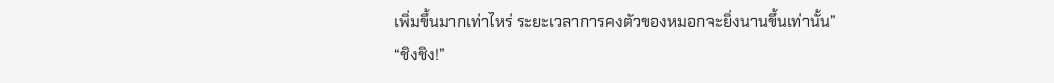เพิ่มขึ้นมากเท่าไหร่ ระยะเวลาการคงตัวของหมอกจะยิ่งนานขึ้นเท่านั้น”
“ชิงชิง!”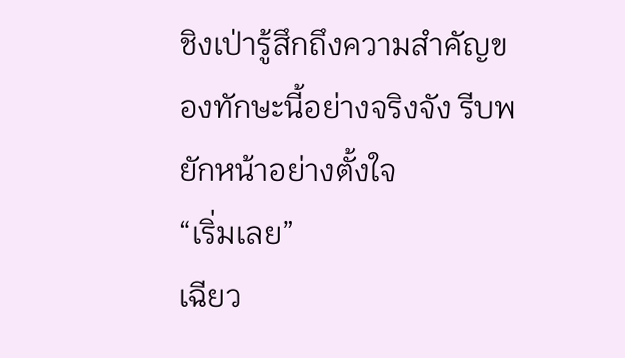ชิงเป่ารู้สึกถึงความสำคัญของทักษะนี้อย่างจริงจัง รีบพยักหน้าอย่างตั้งใจ
“เริ่มเลย”
เฉียว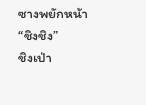ซางพยักหน้า
“ชิงชิง”
ชิงเป่า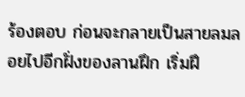ร้องตอบ ก่อนจะกลายเป็นสายลมลอยไปอีกฝั่งของลานฝึก เริ่มฝึ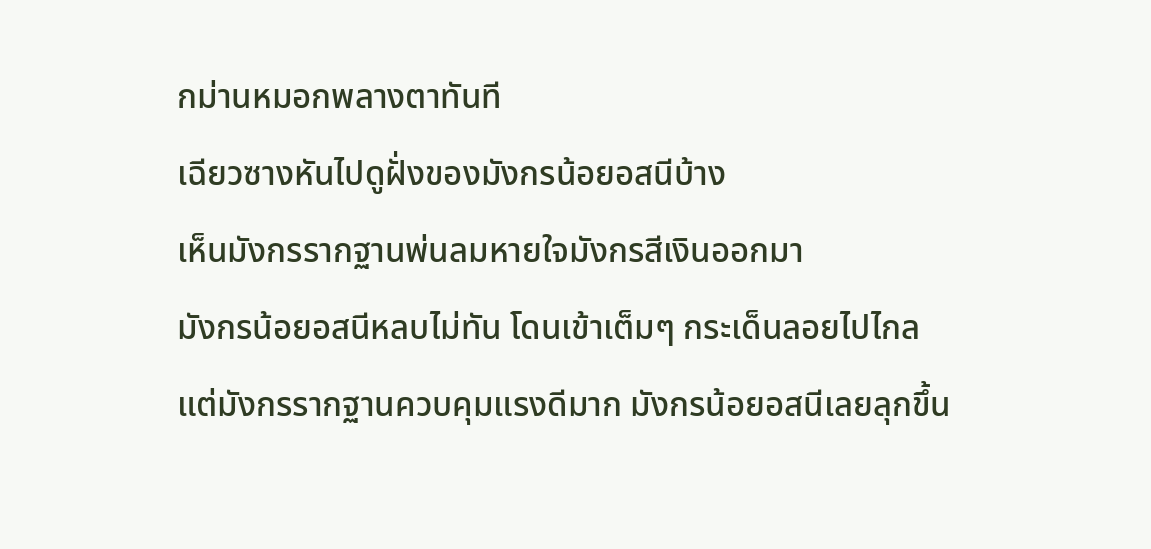กม่านหมอกพลางตาทันที
เฉียวซางหันไปดูฝั่งของมังกรน้อยอสนีบ้าง
เห็นมังกรรากฐานพ่นลมหายใจมังกรสีเงินออกมา
มังกรน้อยอสนีหลบไม่ทัน โดนเข้าเต็มๆ กระเด็นลอยไปไกล
แต่มังกรรากฐานควบคุมแรงดีมาก มังกรน้อยอสนีเลยลุกขึ้น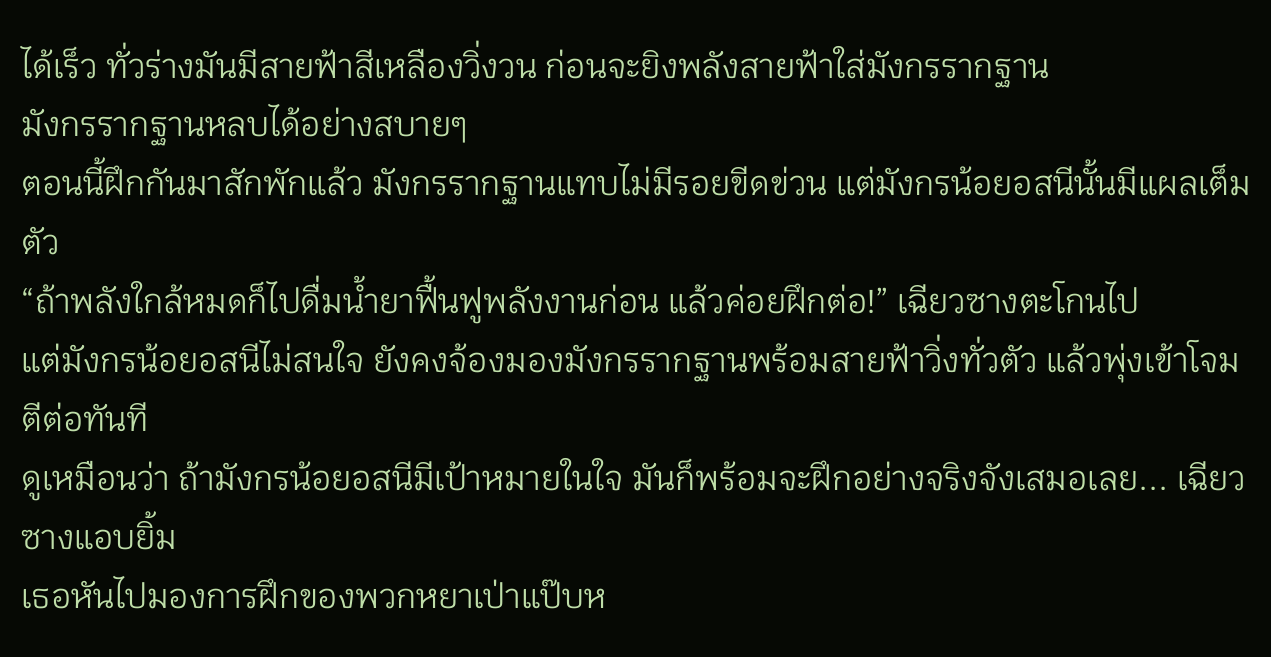ได้เร็ว ทั่วร่างมันมีสายฟ้าสีเหลืองวิ่งวน ก่อนจะยิงพลังสายฟ้าใส่มังกรรากฐาน
มังกรรากฐานหลบได้อย่างสบายๆ
ตอนนี้ฝึกกันมาสักพักแล้ว มังกรรากฐานแทบไม่มีรอยขีดข่วน แต่มังกรน้อยอสนีนั้นมีแผลเต็มตัว
“ถ้าพลังใกล้หมดก็ไปดื่มน้ำยาฟื้นฟูพลังงานก่อน แล้วค่อยฝึกต่อ!” เฉียวซางตะโกนไป
แต่มังกรน้อยอสนีไม่สนใจ ยังคงจ้องมองมังกรรากฐานพร้อมสายฟ้าวิ่งทั่วตัว แล้วพุ่งเข้าโจมตีต่อทันที
ดูเหมือนว่า ถ้ามังกรน้อยอสนีมีเป้าหมายในใจ มันก็พร้อมจะฝึกอย่างจริงจังเสมอเลย... เฉียวซางแอบยิ้ม
เธอหันไปมองการฝึกของพวกหยาเป่าแป๊บห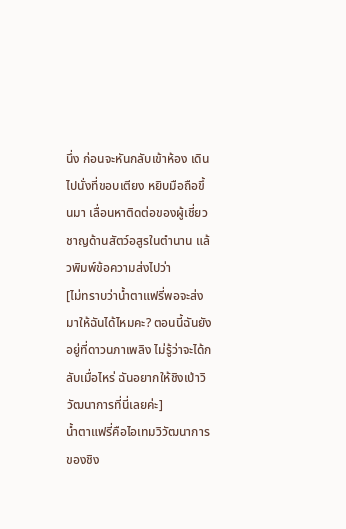นึ่ง ก่อนจะหันกลับเข้าห้อง เดินไปนั่งที่ขอบเตียง หยิบมือถือขึ้นมา เลื่อนหาติดต่อของผู้เชี่ยวชาญด้านสัตว์อสูรในตำนาน แล้วพิมพ์ข้อความส่งไปว่า
[ไม่ทราบว่าน้ำตาแฟรี่พอจะส่งมาให้ฉันได้ไหมคะ? ตอนนี้ฉันยังอยู่ที่ดาวนภาเพลิง ไม่รู้ว่าจะได้กลับเมื่อไหร่ ฉันอยากให้ชิงเป่าวิวัฒนาการที่นี่เลยค่ะ]
น้ำตาแฟรี่คือไอเทมวิวัฒนาการของชิง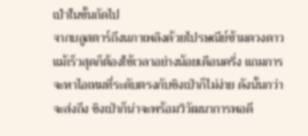เป่าในขั้นถัดไป
จากบลูสตาร์ถึงนภาเพลิงด้วยไปรษณีย์ข้ามดวงดาว แม้เร็วสุดก็ต้องใช้เวลาอย่างน้อยเดือนครึ่ง แถมการจะหาไอเทมที่ระดับตรงกับชิงเป่าก็ไม่ง่าย ดังนั้นกว่าจะส่งถึง ชิงเป่าก็น่าจะพร้อมวิวัฒนาการพอดี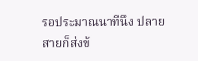รอประมาณนาทีนึง ปลายสายก็ส่งข้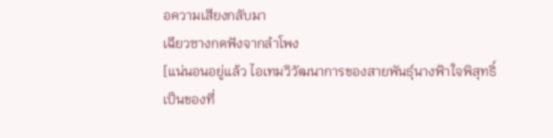อความเสียงกลับมา
เฉียวซางกดฟังจากลำโพง
[แน่นอนอยู่แล้ว ไอเทมวิวัฒนาการของสายพันธุ์นางฟ้าใจพิสุทธิ์เป็นของที่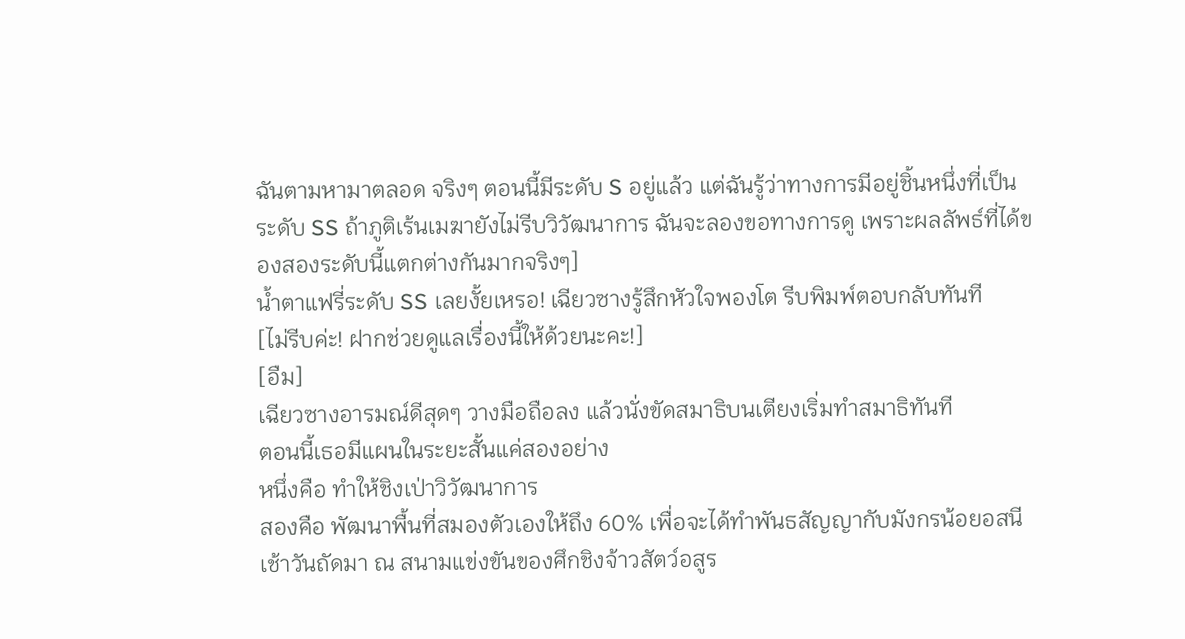ฉันตามหามาตลอด จริงๆ ตอนนี้มีระดับ S อยู่แล้ว แต่ฉันรู้ว่าทางการมีอยู่ชิ้นหนึ่งที่เป็นระดับ SS ถ้าภูติเร้นเมฆายังไม่รีบวิวัฒนาการ ฉันจะลองขอทางการดู เพราะผลลัพธ์ที่ได้ของสองระดับนี้แตกต่างกันมากจริงๆ]
น้ำตาแฟรี่ระดับ SS เลยงั้ยเหรอ! เฉียวซางรู้สึกหัวใจพองโต รีบพิมพ์ตอบกลับทันที
[ไม่รีบค่ะ! ฝากช่วยดูแลเรื่องนี้ให้ด้วยนะคะ!]
[อืม]
เฉียวซางอารมณ์ดีสุดๆ วางมือถือลง แล้วนั่งขัดสมาธิบนเตียงเริ่มทำสมาธิทันที
ตอนนี้เธอมีแผนในระยะสั้นแค่สองอย่าง
หนึ่งคือ ทำให้ชิงเป่าวิวัฒนาการ
สองคือ พัฒนาพื้นที่สมองตัวเองให้ถึง 60% เพื่อจะได้ทำพันธสัญญากับมังกรน้อยอสนี
เช้าวันถัดมา ณ สนามแข่งขันของศึกชิงจ้าวสัตว์อสูร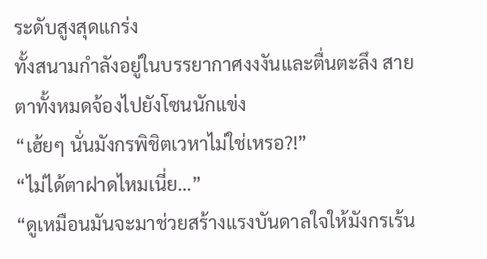ระดับสูงสุดแกร่ง
ทั้งสนามกำลังอยู่ในบรรยากาศงงงันและตื่นตะลึง สายตาทั้งหมดจ้องไปยังโซนนักแข่ง
“เฮ้ยๆ นั่นมังกรพิชิตเวหาไม่ใช่เหรอ?!”
“ไม่ได้ตาฝาดไหมเนี่ย…”
“ดูเหมือนมันจะมาช่วยสร้างแรงบันดาลใจให้มังกรเร้น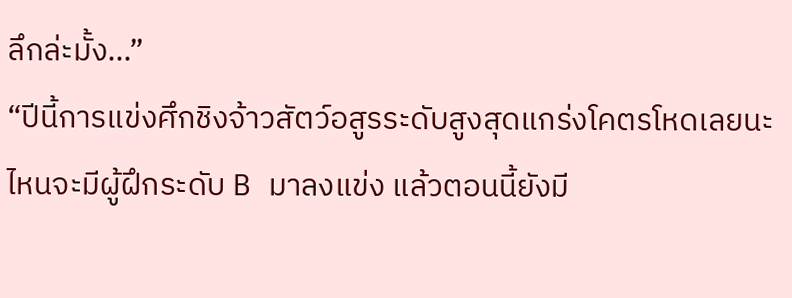ลึกล่ะมั้ง…”
“ปีนี้การแข่งศึกชิงจ้าวสัตว์อสูรระดับสูงสุดแกร่งโคตรโหดเลยนะ ไหนจะมีผู้ฝึกระดับ B มาลงแข่ง แล้วตอนนี้ยังมี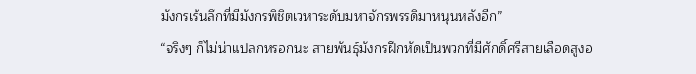มังกรเร้นลึกที่มีมังกรพิชิตเวหาระดับมหาจักรพรรดิมาหนุนหลังอีก”
“จริงๆ ก็ไม่น่าแปลกหรอกนะ สายพันธุ์มังกรฝึกหัดเป็นพวกที่มีศักดิ์ศรีสายเลือดสูงอ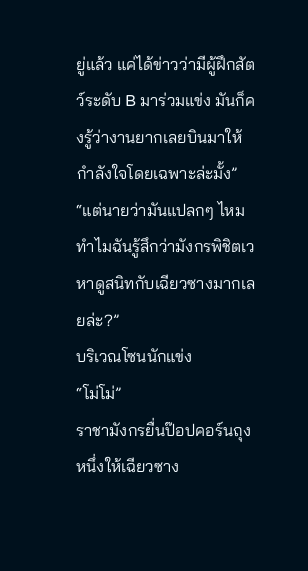ยู่แล้ว แค่ได้ข่าวว่ามีผู้ฝึกสัตว์ระดับ B มาร่วมแข่ง มันก็คงรู้ว่างานยากเลยบินมาให้กำลังใจโดยเฉพาะล่ะมั้ง”
“แต่นายว่ามันแปลกๆ ไหม ทำไมฉันรู้สึกว่ามังกรพิชิตเวหาดูสนิทกับเฉียวซางมากเลยล่ะ?”
บริเวณโซนนักแข่ง
“โม่โม่”
ราชามังกรยื่นป๊อปคอร์นถุงหนึ่งให้เฉียวซาง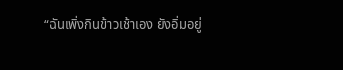“ฉันเพิ่งกินข้าวเช้าเอง ยังอิ่มอยู่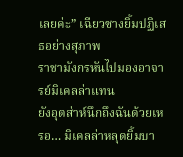เลยค่ะ” เฉียวซางยิ้มปฏิเสธอย่างสุภาพ
ราชามังกรหันไปมองอาจารย์มิเคลล่าแทน
ยังอุตส่าห์นึกถึงฉันด้วยเหรอ… มิเคลล่าหลุดยิ้มบา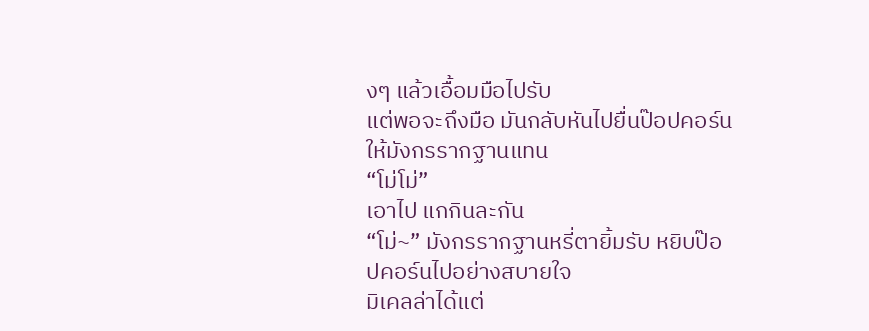งๆ แล้วเอื้อมมือไปรับ
แต่พอจะถึงมือ มันกลับหันไปยื่นป๊อปคอร์นให้มังกรรากฐานแทน
“โม่โม่”
เอาไป แกกินละกัน
“โม่~” มังกรรากฐานหรี่ตายิ้มรับ หยิบป๊อปคอร์นไปอย่างสบายใจ
มิเคลล่าได้แต่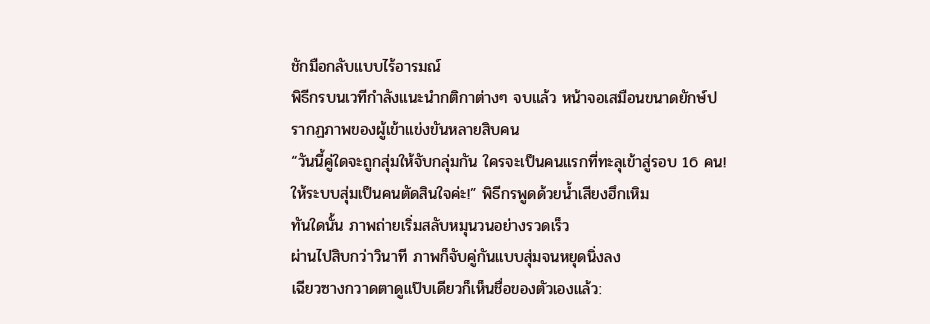ชักมือกลับแบบไร้อารมณ์
พิธีกรบนเวทีกำลังแนะนำกติกาต่างๆ จบแล้ว หน้าจอเสมือนขนาดยักษ์ปรากฏภาพของผู้เข้าแข่งขันหลายสิบคน
“วันนี้คู่ใดจะถูกสุ่มให้จับกลุ่มกัน ใครจะเป็นคนแรกที่ทะลุเข้าสู่รอบ 16 คน! ให้ระบบสุ่มเป็นคนตัดสินใจค่ะ!” พิธีกรพูดด้วยน้ำเสียงฮึกเหิม
ทันใดนั้น ภาพถ่ายเริ่มสลับหมุนวนอย่างรวดเร็ว
ผ่านไปสิบกว่าวินาที ภาพก็จับคู่กันแบบสุ่มจนหยุดนิ่งลง
เฉียวซางกวาดตาดูแป๊บเดียวก็เห็นชื่อของตัวเองแล้ว: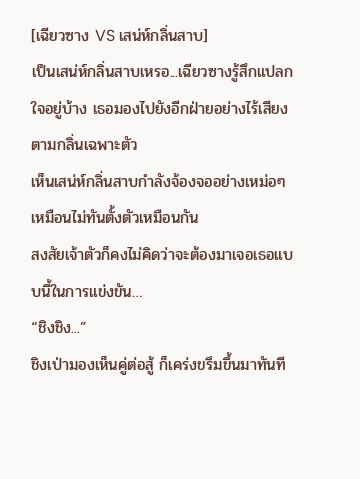[เฉียวซาง VS เสน่ห์กลิ่นสาบ]
เป็นเสน่ห์กลิ่นสาบเหรอ...เฉียวซางรู้สึกแปลกใจอยู่บ้าง เธอมองไปยังอีกฝ่ายอย่างไร้เสียงตามกลิ่นเฉพาะตัว
เห็นเสน่ห์กลิ่นสาบกำลังจ้องจออย่างเหม่อๆ เหมือนไม่ทันตั้งตัวเหมือนกัน
สงสัยเจ้าตัวก็คงไม่คิดว่าจะต้องมาเจอเธอแบบนี้ในการแข่งขัน…
“ชิงชิง...”
ชิงเป่ามองเห็นคู่ต่อสู้ ก็เคร่งขรึมขึ้นมาทันที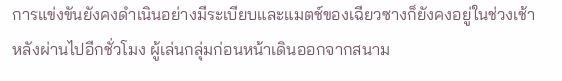การแข่งขันยังคงดำเนินอย่างมีระเบียบและแมตช์ของเฉียวซางก็ยังคงอยู่ในช่วงเช้า
หลังผ่านไปอีกชั่วโมง ผู้เล่นกลุ่มก่อนหน้าเดินออกจากสนาม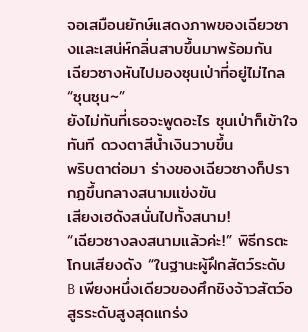จอเสมือนยักษ์แสดงภาพของเฉียวซางและเสน่ห์กลิ่นสาบขึ้นมาพร้อมกัน
เฉียวซางหันไปมองซุนเป่าที่อยู่ไม่ไกล
“ซุนซุน~”
ยังไม่ทันที่เธอจะพูดอะไร ซุนเป่าก็เข้าใจทันที ดวงตาสีน้ำเงินวาบขึ้น
พริบตาต่อมา ร่างของเฉียวซางก็ปรากฏขึ้นกลางสนามแข่งขัน
เสียงเฮดังสนั่นไปทั้งสนาม!
“เฉียวซางลงสนามแล้วค่ะ!” พิธีกรตะโกนเสียงดัง “ในฐานะผู้ฝึกสัตว์ระดับ B เพียงหนึ่งเดียวของศึกชิงจ้าวสัตว์อสูรระดับสูงสุดแกร่ง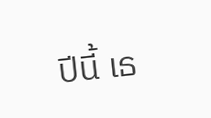ปีนี้ เธ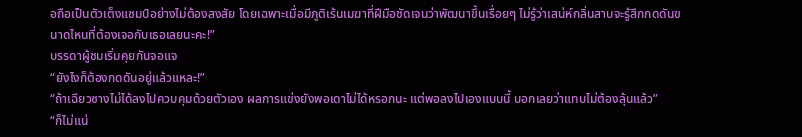อถือเป็นตัวเต็งแชมป์อย่างไม่ต้องสงสัย โดยเฉพาะเมื่อมีภูติเร้นเมฆาที่ฝีมือชัดเจนว่าพัฒนาขึ้นเรื่อยๆ ไม่รู้ว่าเสน่ห์กลิ่นสาบจะรู้สึกกดดันขนาดไหนที่ต้องเจอกับเธอเลยนะคะ!”
บรรดาผู้ชมเริ่มคุยกันจอแจ
“ยังไงก็ต้องกดดันอยู่แล้วแหละ!”
“ถ้าเฉียวซางไม่ได้ลงไปควบคุมด้วยตัวเอง ผลการแข่งยังพอเดาไม่ได้หรอกนะ แต่พอลงไปเองแบบนี้ บอกเลยว่าแทบไม่ต้องลุ้นแล้ว”
“ก็ไม่แน่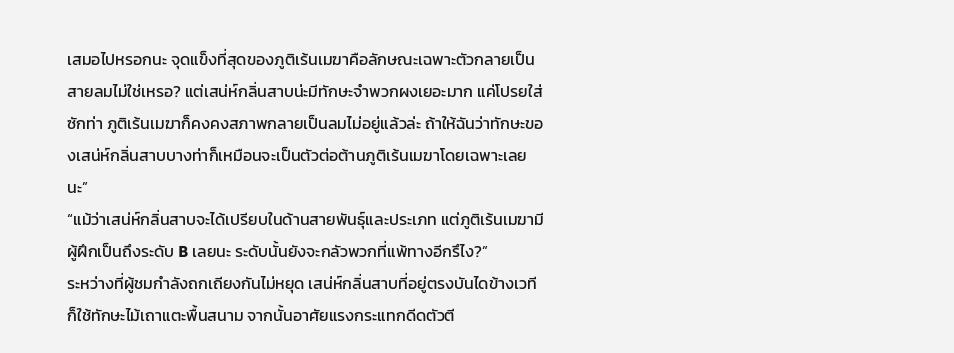เสมอไปหรอกนะ จุดแข็งที่สุดของภูติเร้นเมฆาคือลักษณะเฉพาะตัวกลายเป็นสายลมไม่ใช่เหรอ? แต่เสน่ห์กลิ่นสาบน่ะมีทักษะจำพวกผงเยอะมาก แค่โปรยใส่ซักท่า ภูติเร้นเมฆาก็คงคงสภาพกลายเป็นลมไม่อยู่แล้วล่ะ ถ้าให้ฉันว่าทักษะของเสน่ห์กลิ่นสาบบางท่าก็เหมือนจะเป็นตัวต่อต้านภูติเร้นเมฆาโดยเฉพาะเลยนะ”
“แม้ว่าเสน่ห์กลิ่นสาบจะได้เปรียบในด้านสายพันธ์ุและประเภท แต่ภูติเร้นเมฆามีผู้ฝึกเป็นถึงระดับ B เลยนะ ระดับนั้นยังจะกลัวพวกที่แพ้ทางอีกรึไง?”
ระหว่างที่ผู้ชมกำลังถกเถียงกันไม่หยุด เสน่ห์กลิ่นสาบที่อยู่ตรงบันไดข้างเวที ก็ใช้ทักษะไม้เถาแตะพื้นสนาม จากนั้นอาศัยแรงกระแทกดีดตัวตี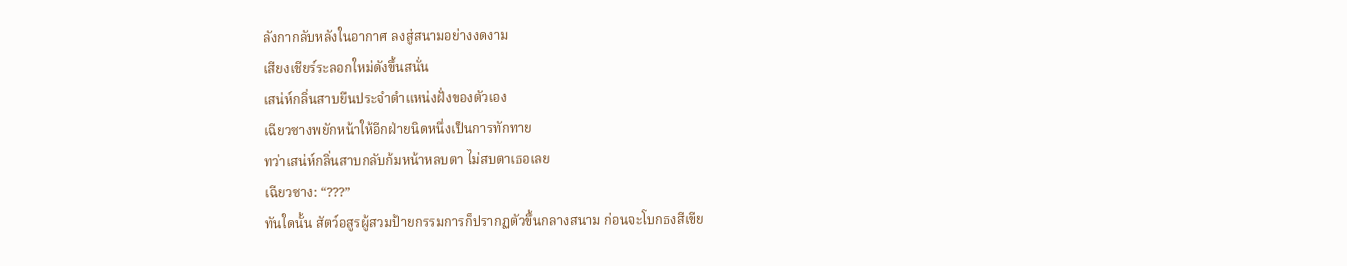ลังกากลับหลังในอากาศ ลงสู่สนามอย่างงดงาม
เสียงเชียร์ระลอกใหม่ดังขึ้นสนั่น
เสน่ห์กลิ่นสาบยืนประจำตำแหน่งฝั่งของตัวเอง
เฉียวซางพยักหน้าให้อีกฝ่ายนิดหนึ่งเป็นการทักทาย
ทว่าเสน่ห์กลิ่นสาบกลับก้มหน้าหลบตา ไม่สบตาเธอเลย
เฉียวซาง: “???”
ทันใดนั้น สัตว์อสูรผู้สวมป้ายกรรมการก็ปรากฏตัวขึ้นกลางสนาม ก่อนจะโบกธงสีเขีย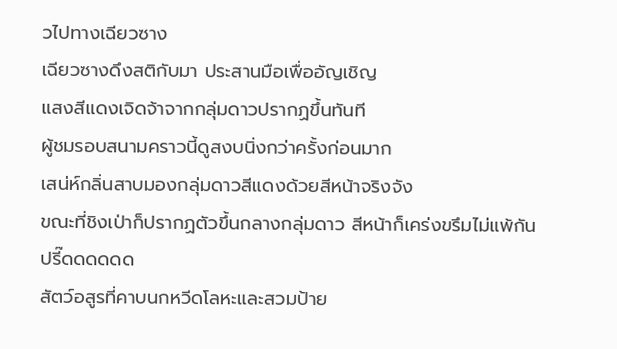วไปทางเฉียวซาง
เฉียวซางดึงสติกับมา ประสานมือเพื่ออัญเชิญ
แสงสีแดงเจิดจ้าจากกลุ่มดาวปรากฏขึ้นทันที
ผู้ชมรอบสนามคราวนี้ดูสงบนิ่งกว่าครั้งก่อนมาก
เสน่ห์กลิ่นสาบมองกลุ่มดาวสีแดงด้วยสีหน้าจริงจัง
ขณะที่ชิงเป่าก็ปรากฏตัวขึ้นกลางกลุ่มดาว สีหน้าก็เคร่งขรึมไม่แพ้กัน
ปรี๊ดดดดดด
สัตว์อสูรที่คาบนกหวีดโลหะและสวมป้าย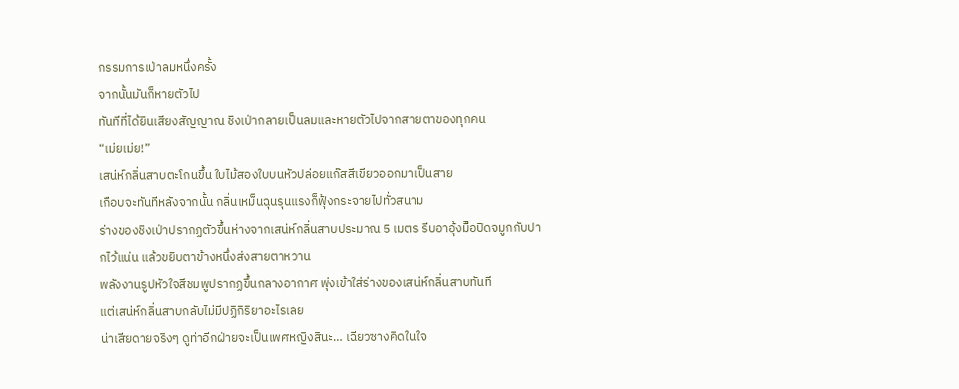กรรมการเป่าลมหนึ่งครั้ง
จากนั้นมันก็หายตัวไป
ทันทีที่ได้ยินเสียงสัญญาณ ชิงเป่ากลายเป็นลมและหายตัวไปจากสายตาของทุกคน
“เม่ยเม่ย!”
เสน่ห์กลิ่นสาบตะโกนขึ้น ใบไม้สองใบบนหัวปล่อยแก๊สสีเขียวออกมาเป็นสาย
เกือบจะทันทีหลังจากนั้น กลิ่นเหม็นฉุนรุนแรงก็ฟุ้งกระจายไปทั่วสนาม
ร่างของชิงเป่าปรากฏตัวขึ้นห่างจากเสน่ห์กลิ่นสาบประมาณ 5 เมตร รีบอาอุ้งมืิอปิดจมูกกับปากไว้แน่น แล้วขยิบตาข้างหนึ่งส่งสายตาหวาน
พลังงานรูปหัวใจสีชมพูปรากฏขึ้นกลางอากาศ พุ่งเข้าใส่ร่างของเสน่ห์กลิ่นสาบทันที
แต่เสน่ห์กลิ่นสาบกลับไม่มีปฏิกิริยาอะไรเลย
น่าเสียดายจริงๆ ดูท่าอีกฝ่ายจะเป็นเพศหญิงสินะ… เฉียวซางคิดในใจ